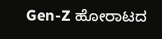Gen-Z ಹೋರಾಟದ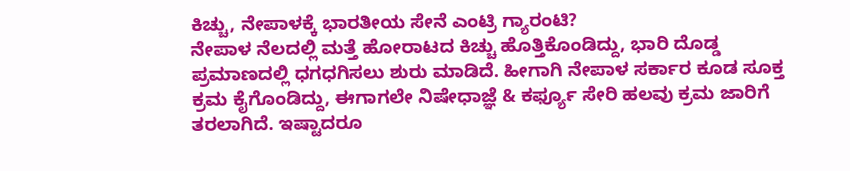ಕಿಚ್ಚು, ನೇಪಾಳಕ್ಕೆ ಭಾರತೀಯ ಸೇನೆ ಎಂಟ್ರಿ ಗ್ಯಾರಂಟಿ?
ನೇಪಾಳ ನೆಲದಲ್ಲಿ ಮತ್ತೆ ಹೋರಾಟದ ಕಿಚ್ಚು ಹೊತ್ತಿಕೊಂಡಿದ್ದು, ಭಾರಿ ದೊಡ್ಡ ಪ್ರಮಾಣದಲ್ಲಿ ಧಗಧಗಿಸಲು ಶುರು ಮಾಡಿದೆ. ಹೀಗಾಗಿ ನೇಪಾಳ ಸರ್ಕಾರ ಕೂಡ ಸೂಕ್ತ ಕ್ರಮ ಕೈಗೊಂಡಿದ್ದು, ಈಗಾಗಲೇ ನಿಷೇಧಾಜ್ಞೆ & ಕರ್ಫ್ಯೂ ಸೇರಿ ಹಲವು ಕ್ರಮ ಜಾರಿಗೆ ತರಲಾಗಿದೆ. ಇಷ್ಟಾದರೂ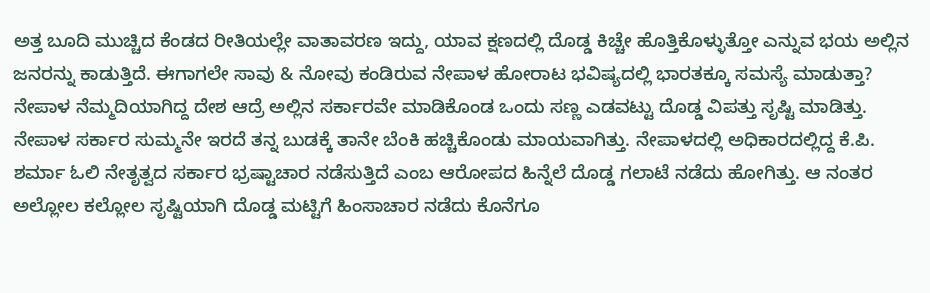ಅತ್ತ ಬೂದಿ ಮುಚ್ಚಿದ ಕೆಂಡದ ರೀತಿಯಲ್ಲೇ ವಾತಾವರಣ ಇದ್ದು, ಯಾವ ಕ್ಷಣದಲ್ಲಿ ದೊಡ್ಡ ಕಿಚ್ಚೇ ಹೊತ್ತಿಕೊಳ್ಳುತ್ತೋ ಎನ್ನುವ ಭಯ ಅಲ್ಲಿನ ಜನರನ್ನು ಕಾಡುತ್ತಿದೆ. ಈಗಾಗಲೇ ಸಾವು & ನೋವು ಕಂಡಿರುವ ನೇಪಾಳ ಹೋರಾಟ ಭವಿಷ್ಯದಲ್ಲಿ ಭಾರತಕ್ಕೂ ಸಮಸ್ಯೆ ಮಾಡುತ್ತಾ?
ನೇಪಾಳ ನೆಮ್ಮದಿಯಾಗಿದ್ದ ದೇಶ ಆದ್ರೆ ಅಲ್ಲಿನ ಸರ್ಕಾರವೇ ಮಾಡಿಕೊಂಡ ಒಂದು ಸಣ್ಣ ಎಡವಟ್ಟು ದೊಡ್ಡ ವಿಪತ್ತು ಸೃಷ್ಟಿ ಮಾಡಿತ್ತು. ನೇಪಾಳ ಸರ್ಕಾರ ಸುಮ್ಮನೇ ಇರದೆ ತನ್ನ ಬುಡಕ್ಕೆ ತಾನೇ ಬೆಂಕಿ ಹಚ್ಚಿಕೊಂಡು ಮಾಯವಾಗಿತ್ತು. ನೇಪಾಳದಲ್ಲಿ ಅಧಿಕಾರದಲ್ಲಿದ್ದ ಕೆ.ಪಿ. ಶರ್ಮಾ ಓಲಿ ನೇತೃತ್ವದ ಸರ್ಕಾರ ಭ್ರಷ್ಟಾಚಾರ ನಡೆಸುತ್ತಿದೆ ಎಂಬ ಆರೋಪದ ಹಿನ್ನೆಲೆ ದೊಡ್ಡ ಗಲಾಟೆ ನಡೆದು ಹೋಗಿತ್ತು. ಆ ನಂತರ ಅಲ್ಲೋಲ ಕಲ್ಲೋಲ ಸೃಷ್ಟಿಯಾಗಿ ದೊಡ್ಡ ಮಟ್ಟಿಗೆ ಹಿಂಸಾಚಾರ ನಡೆದು ಕೊನೆಗೂ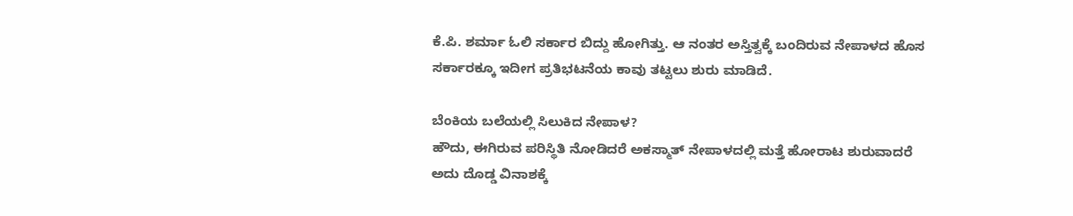ಕೆ.ಪಿ. ಶರ್ಮಾ ಓಲಿ ಸರ್ಕಾರ ಬಿದ್ದು ಹೋಗಿತ್ತು. ಆ ನಂತರ ಅಸ್ತಿತ್ವಕ್ಕೆ ಬಂದಿರುವ ನೇಪಾಳದ ಹೊಸ ಸರ್ಕಾರಕ್ಕೂ ಇದೀಗ ಪ್ರತಿಭಟನೆಯ ಕಾವು ತಟ್ಟಲು ಶುರು ಮಾಡಿದೆ.

ಬೆಂಕಿಯ ಬಲೆಯಲ್ಲಿ ಸಿಲುಕಿದ ನೇಪಾಳ?
ಹೌದು, ಈಗಿರುವ ಪರಿಸ್ಥಿತಿ ನೋಡಿದರೆ ಅಕಸ್ಮಾತ್ ನೇಪಾಳದಲ್ಲಿ ಮತ್ತೆ ಹೋರಾಟ ಶುರುವಾದರೆ ಅದು ದೊಡ್ಡ ವಿನಾಶಕ್ಕೆ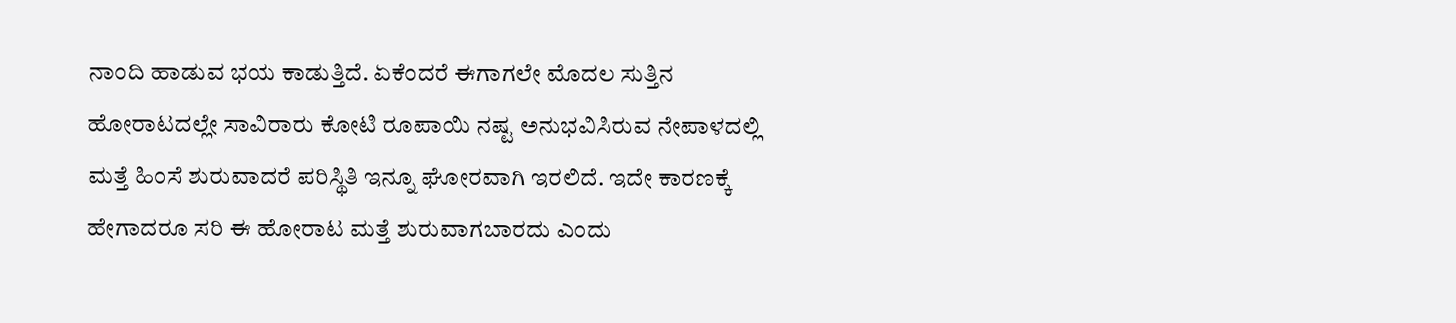ನಾಂದಿ ಹಾಡುವ ಭಯ ಕಾಡುತ್ತಿದೆ. ಏಕೆಂದರೆ ಈಗಾಗಲೇ ಮೊದಲ ಸುತ್ತಿನ ಹೋರಾಟದಲ್ಲೇ ಸಾವಿರಾರು ಕೋಟಿ ರೂಪಾಯಿ ನಷ್ಟ ಅನುಭವಿಸಿರುವ ನೇಪಾಳದಲ್ಲಿ ಮತ್ತೆ ಹಿಂಸೆ ಶುರುವಾದರೆ ಪರಿಸ್ಥಿತಿ ಇನ್ನೂ ಘೋರವಾಗಿ ಇರಲಿದೆ. ಇದೇ ಕಾರಣಕ್ಕೆ ಹೇಗಾದರೂ ಸರಿ ಈ ಹೋರಾಟ ಮತ್ತೆ ಶುರುವಾಗಬಾರದು ಎಂದು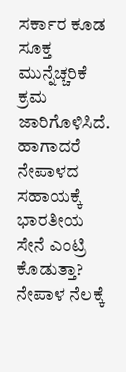ಸರ್ಕಾರ ಕೂಡ ಸೂಕ್ತ ಮುನ್ನೆಚ್ಚರಿಕೆ ಕ್ರಮ ಜಾರಿಗೊಳಿಸಿದೆ. ಹಾಗಾದರೆ ನೇಪಾಳದ ಸಹಾಯಕ್ಕೆ ಭಾರತೀಯ ಸೇನೆ ಎಂಟ್ರಿ ಕೊಡುತ್ತಾ?
ನೇಪಾಳ ನೆಲಕ್ಕೆ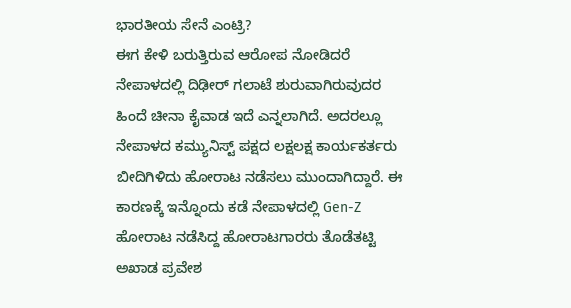ಭಾರತೀಯ ಸೇನೆ ಎಂಟ್ರಿ?
ಈಗ ಕೇಳಿ ಬರುತ್ತಿರುವ ಆರೋಪ ನೋಡಿದರೆ ನೇಪಾಳದಲ್ಲಿ ದಿಢೀರ್ ಗಲಾಟೆ ಶುರುವಾಗಿರುವುದರ ಹಿಂದೆ ಚೀನಾ ಕೈವಾಡ ಇದೆ ಎನ್ನಲಾಗಿದೆ. ಅದರಲ್ಲೂ ನೇಪಾಳದ ಕಮ್ಯುನಿಸ್ಟ್ ಪಕ್ಷದ ಲಕ್ಷಲಕ್ಷ ಕಾರ್ಯಕರ್ತರು ಬೀದಿಗಿಳಿದು ಹೋರಾಟ ನಡೆಸಲು ಮುಂದಾಗಿದ್ದಾರೆ. ಈ ಕಾರಣಕ್ಕೆ ಇನ್ನೊಂದು ಕಡೆ ನೇಪಾಳದಲ್ಲಿ Gen-Z ಹೋರಾಟ ನಡೆಸಿದ್ದ ಹೋರಾಟಗಾರರು ತೊಡೆತಟ್ಟಿ ಅಖಾಡ ಪ್ರವೇಶ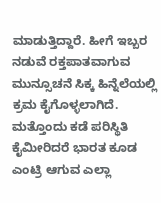ಮಾಡುತ್ತಿದ್ದಾರೆ. ಹೀಗೆ ಇಬ್ಬರ ನಡುವೆ ರಕ್ತಪಾತವಾಗುವ ಮುನ್ಸೂಚನೆ ಸಿಕ್ಕ ಹಿನ್ನೆಲೆಯಲ್ಲಿ ಕ್ರಮ ಕೈಗೊಳ್ಳಲಾಗಿದೆ. ಮತ್ತೊಂದು ಕಡೆ ಪರಿಸ್ಥಿತಿ ಕೈಮೀರಿದರೆ ಭಾರತ ಕೂಡ ಎಂಟ್ರಿ ಆಗುವ ಎಲ್ಲಾ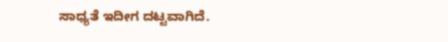ಸಾಧ್ಯತೆ ಇದೀಗ ದಟ್ಟವಾಗಿದೆ.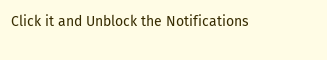Click it and Unblock the Notifications